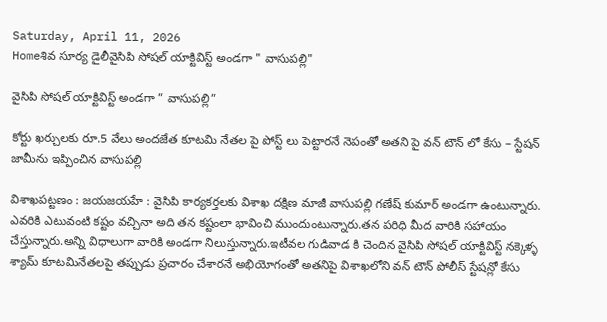Saturday, April 11, 2026
Homeశివ సూర్య డైలీవైసిపి సోషల్ యాక్టివిస్ట్ అండగా " వాసుపల్లి"

వైసిపి సోషల్ యాక్టివిస్ట్ అండగా ” వాసుపల్లి”

కోర్టు ఖర్చులకు రూ.5 వేలు అందజేత కూటమి నేతల పై పోస్ట్ లు పెట్టారనే నెపంతో అతని పై వన్ టౌన్ లో కేసు – స్టేషన్ జామీను ఇప్పించిన వాసుపల్లి

విశాఖపట్టణం : జయజయహే : వైసిపి కార్యకర్తలకు విశాఖ దక్షిణ మాజీ వాసుపల్లి గణేష్ కుమార్ అండగా ఉంటున్నారు. ఎవరికి ఎటువంటి కష్టం వచ్చినా అది తన కష్టంలా భావించి ముందుంటున్నారు.తన పరిధి మీద వారికి సహాయం చేస్తున్నారు.అన్ని విధాలుగా వారికి అండగా నిలుస్తున్నారు.ఇటీవల గుడివాడ కి చెందిన వైసిపి సోషల్ యాక్టివిస్ట్ నక్కెళ్ళ శ్యామ్ కూటమినేతలపై తప్పుడు ప్రచారం చేశారనే అభియోగంతో అతనిపై విశాఖలోని వన్ టౌన్ పోలీస్ స్టేషన్లో కేసు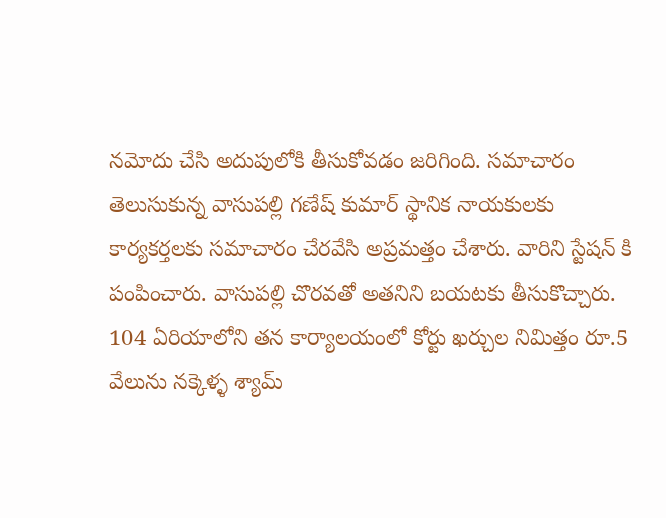నమోదు చేసి అదుపులోకి తీసుకోవడం జరిగింది. సమాచారం తెలుసుకున్న వాసుపల్లి గణేష్ కుమార్ స్థానిక నాయకులకు కార్యకర్తలకు సమాచారం చేరవేసి అప్రమత్తం చేశారు. వారిని స్టేషన్ కి పంపించారు. వాసుపల్లి చొరవతో అతనిని బయటకు తీసుకొచ్చారు. 104 ఏరియాలోని తన కార్యాలయంలో కోర్టు ఖర్చుల నిమిత్తం రూ.5 వేలును నక్కెళ్ళ శ్యామ్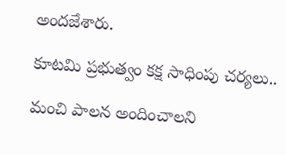అందజేశారు.

కూటమి ప్రభుత్వం కక్ష సాధింపు చర్యలు..

మంచి పాలన అందించాలని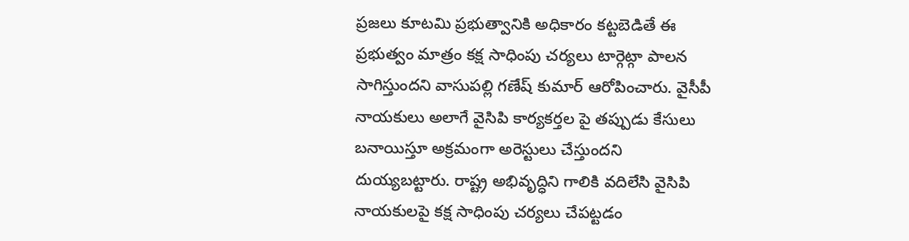ప్రజలు కూటమి ప్రభుత్వానికి అధికారం కట్టబెడితే ఈ ప్రభుత్వం మాత్రం కక్ష సాధింపు చర్యలు టార్గెట్గా పాలన సాగిస్తుందని వాసుపల్లి గణేష్ కుమార్ ఆరోపించారు. వైసీపీ నాయకులు అలాగే వైసిపి కార్యకర్తల పై తప్పుడు కేసులు బనాయిస్తూ అక్రమంగా అరెస్టులు చేస్తుందని దుయ్యబట్టారు. రాష్ట్ర అభివృద్ధిని గాలికి వదిలేసి వైసిపి నాయకులపై కక్ష సాధింపు చర్యలు చేపట్టడం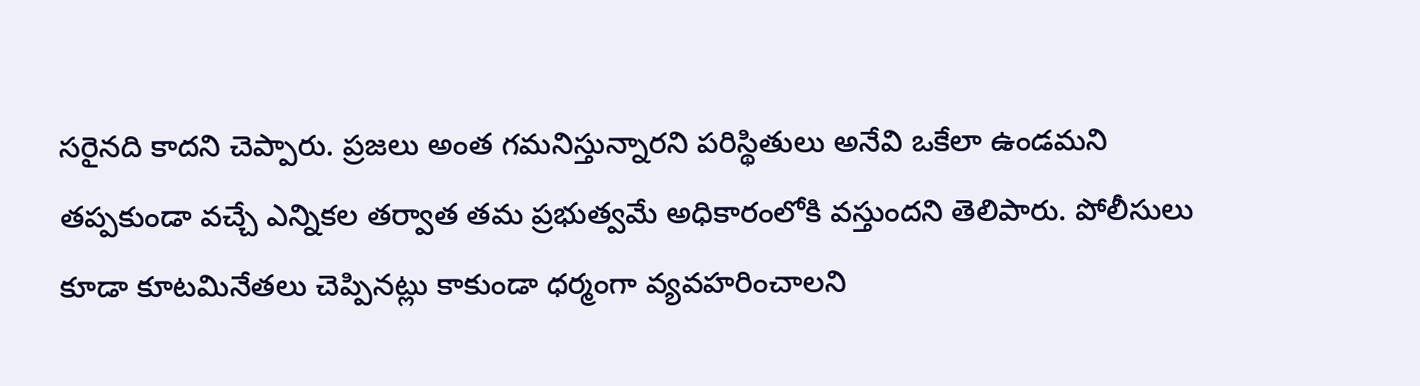సరైనది కాదని చెప్పారు. ప్రజలు అంత గమనిస్తున్నారని పరిస్థితులు అనేవి ఒకేలా ఉండమని తప్పకుండా వచ్చే ఎన్నికల తర్వాత తమ ప్రభుత్వమే అధికారంలోకి వస్తుందని తెలిపారు. పోలీసులు కూడా కూటమినేతలు చెప్పినట్లు కాకుండా ధర్మంగా వ్యవహరించాలని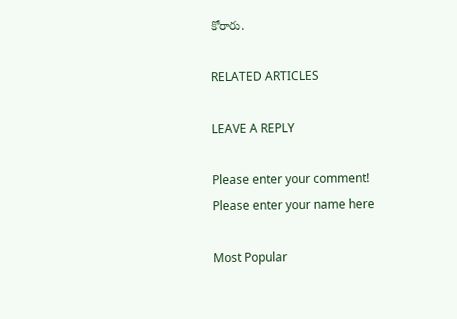కోరారు.

RELATED ARTICLES

LEAVE A REPLY

Please enter your comment!
Please enter your name here

Most Popular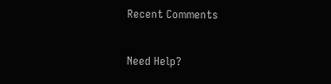Recent Comments

Need Help?